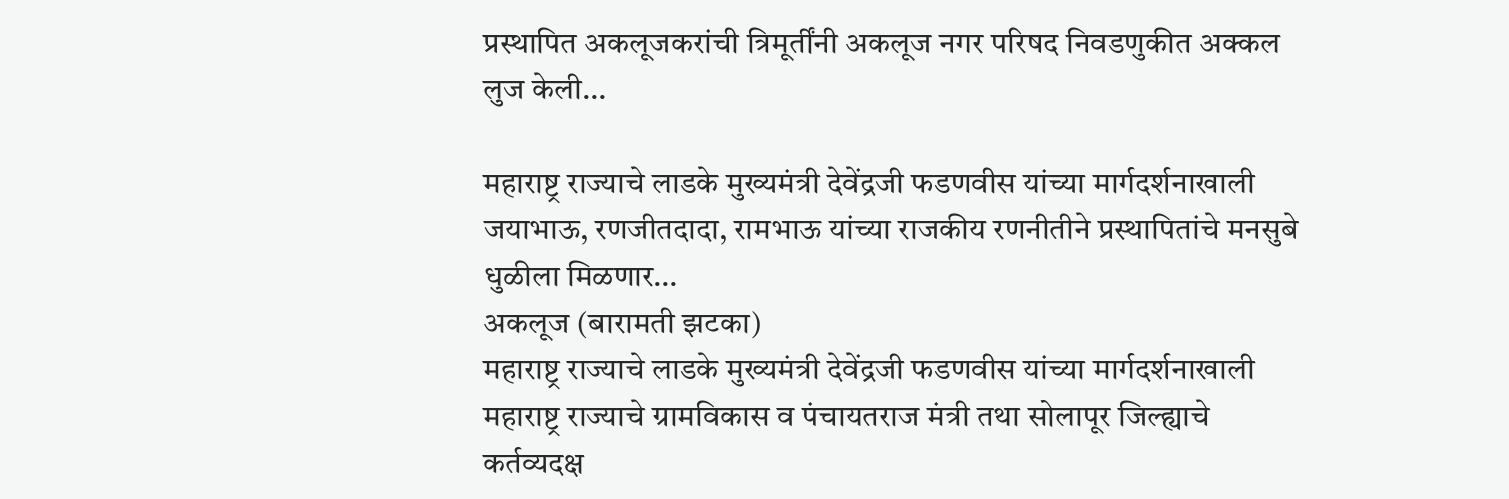प्रस्थापित अकलूजकरांची त्रिमूर्तींनी अकलूज नगर परिषद निवडणुकीत अक्कल लुज केली…

महाराष्ट्र राज्याचे लाडके मुख्यमंत्री देवेंद्रजी फडणवीस यांच्या मार्गदर्शनाखाली जयाभाऊ, रणजीतदादा, रामभाऊ यांच्या राजकीय रणनीतीने प्रस्थापितांचे मनसुबे धुळीला मिळणार…
अकलूज (बारामती झटका)
महाराष्ट्र राज्याचे लाडके मुख्यमंत्री देवेंद्रजी फडणवीस यांच्या मार्गदर्शनाखाली महाराष्ट्र राज्याचे ग्रामविकास व पंचायतराज मंत्री तथा सोलापूर जिल्ह्याचे कर्तव्यदक्ष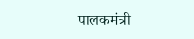पालकमंत्री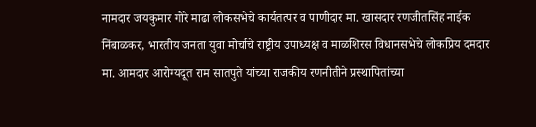नामदार जयकुमार गोरे माढा लोकसभेचे कार्यतत्पर व पाणीदार मा. खासदार रणजीतसिंह नाईक निंबाळकर, भारतीय जनता युवा मोर्चाचे राष्ट्रीय उपाध्यक्ष व माळशिरस विधानसभेचे लोकप्रिय दमदार मा. आमदार आरोग्यदूत राम सातपुते यांच्या राजकीय रणनीतीने प्रस्थापितांच्या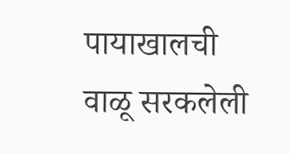पायाखालची वाळू सरकलेली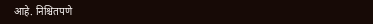आहे. निश्चितपणे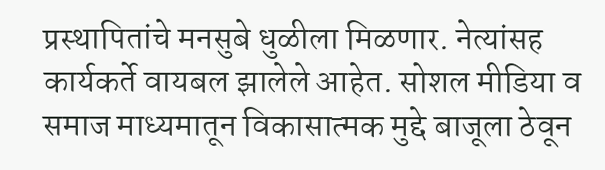प्रस्थापितांचे मनसुबे धुळीला मिळणार. नेत्यांसह कार्यकर्ते वायबल झालेले आहेत. सोशल मीडिया व समाज माध्यमातून विकासात्मक मुद्दे बाजूला ठेवून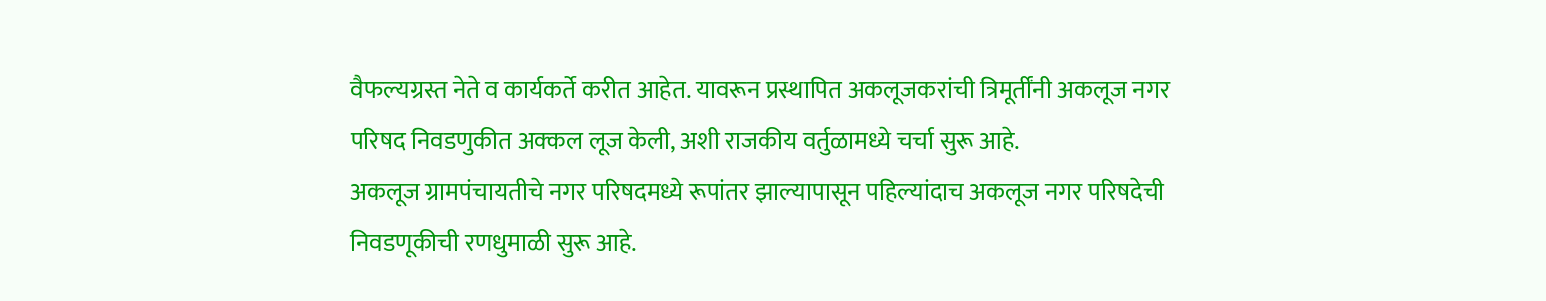वैफल्यग्रस्त नेते व कार्यकर्ते करीत आहेत. यावरून प्रस्थापित अकलूजकरांची त्रिमूर्तींनी अकलूज नगर परिषद निवडणुकीत अक्कल लूज केली, अशी राजकीय वर्तुळामध्ये चर्चा सुरू आहे.
अकलूज ग्रामपंचायतीचे नगर परिषदमध्ये रूपांतर झाल्यापासून पहिल्यांदाच अकलूज नगर परिषदेची निवडणूकीची रणधुमाळी सुरू आहे.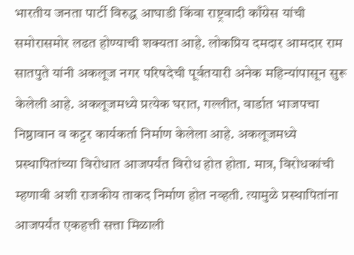भारतीय जनता पार्टी विरुद्ध आघाडी किंवा राष्ट्रवादी काँग्रेस यांची समोरासमोर लढत होण्याची शक्यता आहे. लोकप्रिय दमदार आमदार राम सातपुते यांनी अकलूज नगर परिषदेची पूर्वतयारी अनेक महिन्यांपासून सुरू केलेली आहे. अकलूजमध्ये प्रत्येक घरात, गल्लीत, वार्डात भाजपचा निष्ठावान व कट्टर कार्यकर्ता निर्माण केलेला आहे. अकलूजमध्ये प्रस्थापितांच्या विरोधात आजपर्यंत विरोध होत होता. मात्र, विरोधकांची म्हणावी अशी राजकीय ताकद निर्माण होत नव्हती. त्यामुळे प्रस्थापितांना आजपर्यंत एकहत्ती सत्ता मिळाली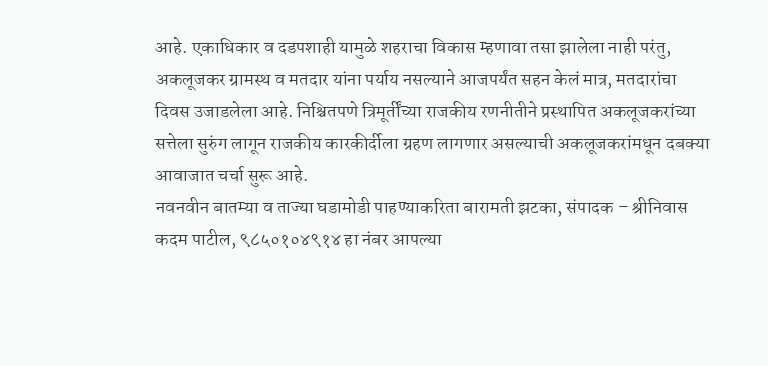आहे. एकाधिकार व दडपशाही यामुळे शहराचा विकास म्हणावा तसा झालेला नाही परंतु, अकलूजकर ग्रामस्थ व मतदार यांना पर्याय नसल्याने आजपर्यंत सहन केलं मात्र, मतदारांचा दिवस उजाडलेला आहे. निश्चितपणे त्रिमूर्तींच्या राजकीय रणनीतीने प्रस्थापित अकलूजकरांच्या सत्तेला सुरुंग लागून राजकीय कारकीर्दीला ग्रहण लागणार असल्याची अकलूजकरांमधून दबक्या आवाजात चर्चा सुरू आहे.
नवनवीन बातम्या व ताज्या घडामोडी पाहण्याकरिता बारामती झटका, संपादक – श्रीनिवास कदम पाटील, ९८५०१०४९१४ हा नंबर आपल्या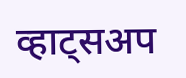व्हाट्सअप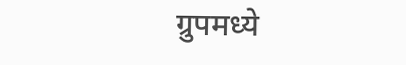ग्रुपमध्ये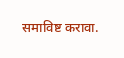समाविष्ट करावा.